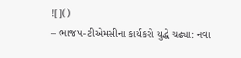![]()
– ભાજપ-ટીએમસીના કાર્યકરો યુદ્ધે ચઢ્યા: નવા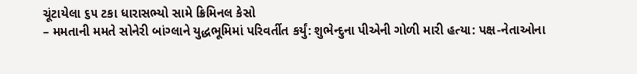ચૂંટાયેલા ૬૫ ટકા ધારાસભ્યો સામે ક્રિમિનલ કેસો
– મમતાની મમતે સોનેરી બાંગ્લાને યુદ્ધભૂમિમાં પરિવર્તીત કર્યું: શુભેન્દુના પીએની ગોળી મારી હત્યા: પક્ષ-નેતાઓના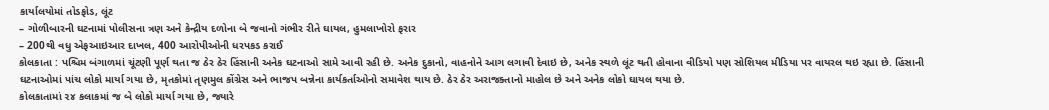કાર્યાલયોમાં તોડફોડ, લૂંટ
– ગોળીબારની ઘટનામાં પોલીસના ત્રણ અને કેન્દ્રીય દળોના બે જવાનો ગંભીર રીતે ઘાયલ, હુમલાખોરો ફરાર
– 200થી વધુ એફઆઇઆર દાખલ, 400 આરોપીઓની ધરપકડ કરાઈ
કોલકાતા : પશ્ચિમ બંગાળમાં ચૂંટણી પૂર્ણ થતા જ ઠેર ઠેર હિંસાની અનેક ઘટનાઓ સામે આવી રહી છે. અનેક દુકાનો, વાહનોને આગ લગાવી દેવાઇ છે, અનેક સ્થળે લૂંટ થતી હોવાના વીડિયો પણ સોશિયલ મીડિયા પર વાયરલ થઇ રહ્યા છે. હિંસાની ઘટનાઓમાં પાંચ લોકો માર્યા ગયા છે, મૃતકોમાં તૃણમુલ કોંગ્રેસ અને ભાજપ બન્નેના કાર્યકર્તાઓનો સમાવેશ થાય છે. ઠેર ઠેર અરાજક્તાનો માહોલ છે અને અનેક લોકો ઘાયલ થયા છે.
કોલકાતામાં ૨૪ કલાકમાં જ બે લોકો માર્યા ગયા છે, જ્યારે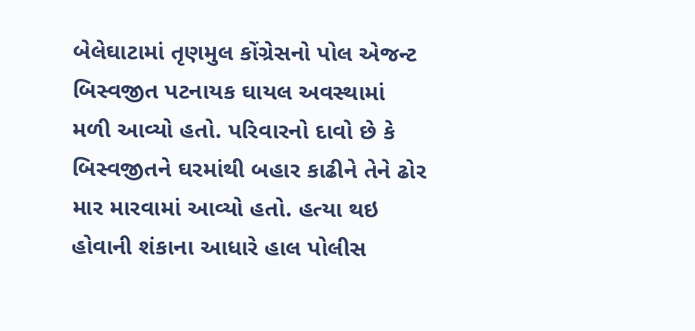બેલેઘાટામાં તૃણમુલ કોંગ્રેસનો પોલ એજન્ટ બિસ્વજીત પટનાયક ઘાયલ અવસ્થામાં મળી આવ્યો હતો. પરિવારનો દાવો છે કે બિસ્વજીતને ઘરમાંથી બહાર કાઢીને તેને ઢોર માર મારવામાં આવ્યો હતો. હત્યા થઇ હોવાની શંકાના આધારે હાલ પોલીસ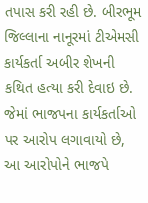તપાસ કરી રહી છે. બીરભૂમ જિલ્લાના નાનૂરમાં ટીએમસી કાર્યકર્તા અબીર શેખની કથિત હત્યા કરી દેવાઇ છે. જેમાં ભાજપના કાર્યકર્તાઓ પર આરોપ લગાવાયો છે, આ આરોપોને ભાજપે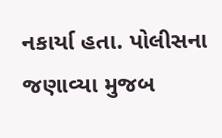નકાર્યા હતા. પોલીસના જણાવ્યા મુજબ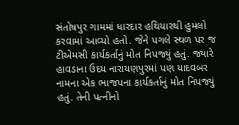સંતોષપુર ગામમાં ધારદાર હથિયારથી હુમલો કરવામાં આવ્યો હતો. જેને પગલે સ્થળ પર જ ટીએમસી કાર્યકર્તાનું મોત નિપજ્યું હતું. જ્યારે હાવડાના ઉદય નારાયણપુરમાં પણ યાદવબર નામના એક ભાજપના કાર્યકર્તાનું મોત નિપજ્યું હતું. તેની પત્નીનો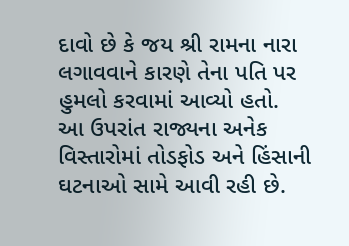દાવો છે કે જય શ્રી રામના નારા લગાવવાને કારણે તેના પતિ પર હુમલો કરવામાં આવ્યો હતો.
આ ઉપરાંત રાજ્યના અનેક વિસ્તારોમાં તોડફોડ અને હિંસાની ઘટનાઓ સામે આવી રહી છે.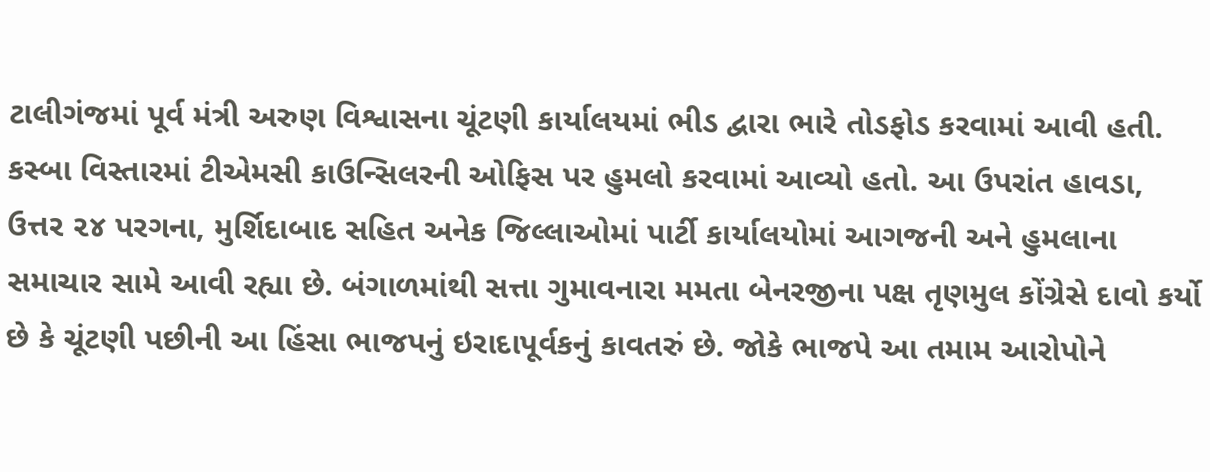ટાલીગંજમાં પૂર્વ મંત્રી અરુણ વિશ્વાસના ચૂંટણી કાર્યાલયમાં ભીડ દ્વારા ભારે તોડફોડ કરવામાં આવી હતી. કસ્બા વિસ્તારમાં ટીએમસી કાઉન્સિલરની ઓફિસ પર હુમલો કરવામાં આવ્યો હતો. આ ઉપરાંત હાવડા, ઉત્તર ૨૪ પરગના, મુર્શિદાબાદ સહિત અનેક જિલ્લાઓમાં પાર્ટી કાર્યાલયોમાં આગજની અને હુમલાના સમાચાર સામે આવી રહ્યા છે. બંગાળમાંથી સત્તા ગુમાવનારા મમતા બેનરજીના પક્ષ તૃણમુલ કોંગ્રેસે દાવો કર્યો છે કે ચૂંટણી પછીની આ હિંસા ભાજપનું ઇરાદાપૂર્વકનું કાવતરું છે. જોકે ભાજપે આ તમામ આરોપોને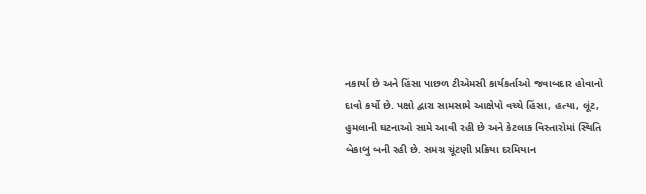નકાર્યા છે અને હિંસા પાછળ ટીએમસી કાર્યકર્તાઓ જવાબદાર હોવાનો દાવો કર્યો છે. પક્ષો દ્વારા સામસામે આક્ષેપો વચ્ચે હિંસા, હત્યા, લૂંટ, હુમલાની ઘટનાઓ સામે આવી રહી છે અને કેટલાક વિસ્તારોમાં સ્થિતિ બેકાબુ બની રહી છે. સમગ્ર ચૂંટણી પ્રક્રિયા દરમિયાન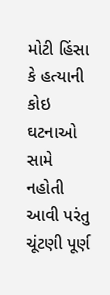મોટી હિંસા કે હત્યાની કોઇ ઘટનાઓ સામે નહોતી આવી પરંતુ ચૂંટણી પૂર્ણ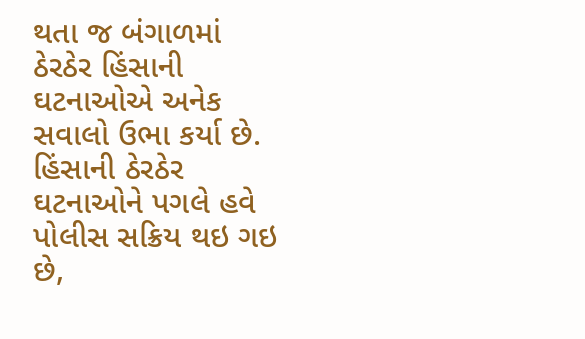થતા જ બંગાળમાં ઠેરઠેર હિંસાની ઘટનાઓએ અનેક સવાલો ઉભા કર્યા છે. હિંસાની ઠેરઠેર ઘટનાઓને પગલે હવે પોલીસ સક્રિય થઇ ગઇ છે,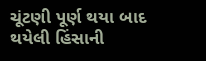ચૂંટણી પૂર્ણ થયા બાદ થયેલી હિંસાની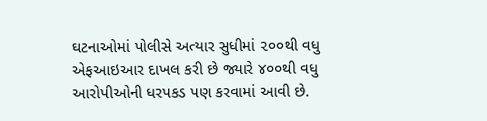ઘટનાઓમાં પોલીસે અત્યાર સુધીમાં ૨૦૦થી વધુ એફઆઇઆર દાખલ કરી છે જ્યારે ૪૦૦થી વધુ આરોપીઓની ધરપકડ પણ કરવામાં આવી છે.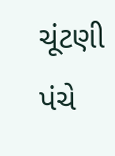ચૂંટણી પંચે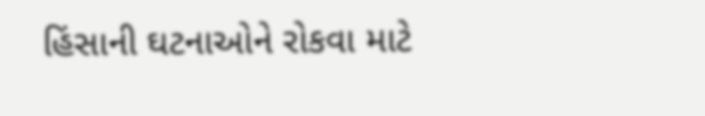હિંસાની ઘટનાઓને રોકવા માટે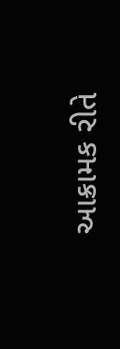આક્રામક રીતે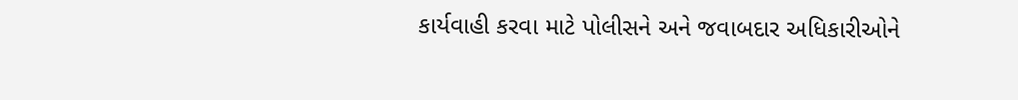કાર્યવાહી કરવા માટે પોલીસને અને જવાબદાર અધિકારીઓને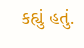કહ્યું હતું.